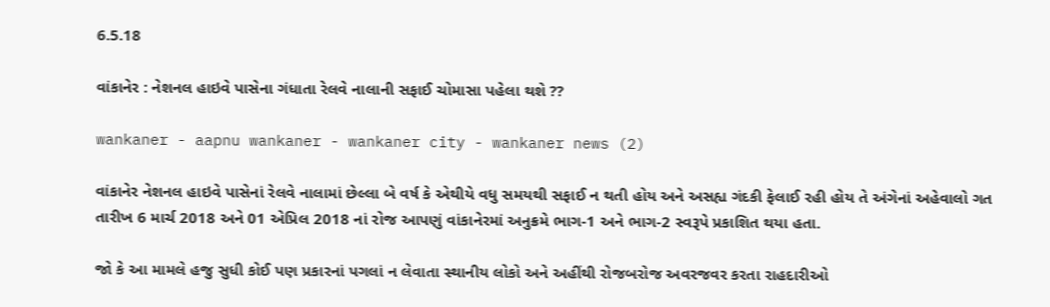6.5.18

વાંકાનેર : નેશનલ હાઇવે પાસેના ગંધાતા રેલવે નાલાની સફાઈ ચોમાસા પહેલા થશે ??

wankaner - aapnu wankaner - wankaner city - wankaner news (2)

વાંકાનેર નેશનલ હાઇવે પાસેનાં રેલવે નાલામાં છેલ્લા બે વર્ષ કે એથીયે વધુ સમયથી સફાઈ ન થતી હોય અને અસહ્ય ગંદકી ફેલાઈ રહી હોય તે અંગેનાં અહેવાલો ગત તારીખ 6 માર્ચ 2018 અને 01 એપ્રિલ 2018 નાં રોજ આપણું વાંકાનેરમાં અનુક્રમે ભાગ-1 અને ભાગ-2 સ્વરૂપે પ્રકાશિત થયા હતા.

જો કે આ મામલે હજુ સુધી કોઈ પણ પ્રકારનાં પગલાં ન લેવાતા સ્થાનીય લોકો અને અહીંથી રોજબરોજ અવરજવર કરતા રાહદારીઓ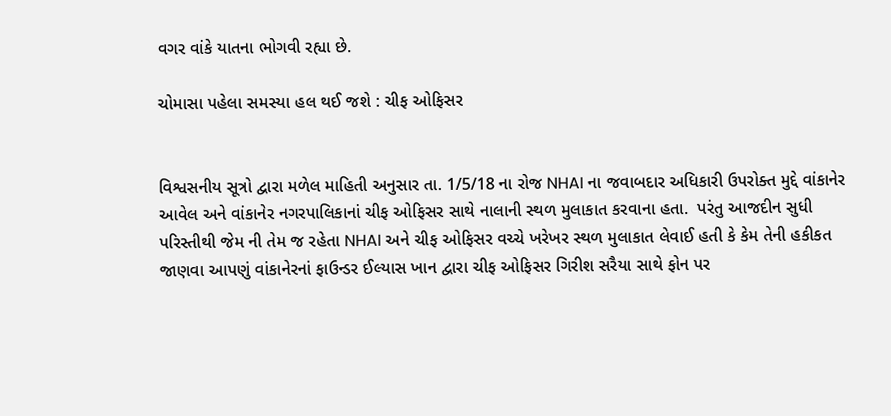વગર વાંકે યાતના ભોગવી રહ્યા છે.

ચોમાસા પહેલા સમસ્યા હલ થઈ જશે : ચીફ ઓફિસર


વિશ્વસનીય સૂત્રો દ્વારા મળેલ માહિતી અનુસાર તા. 1/5/18 ના રોજ NHAI ના જવાબદાર અધિકારી ઉપરોક્ત મુદ્દે વાંકાનેર આવેલ અને વાંકાનેર નગરપાલિકાનાં ચીફ ઓફિસર સાથે નાલાની સ્થળ મુલાકાત કરવાના હતા.  પરંતુ આજદીન સુધી પરિસ્તીથી જેમ ની તેમ જ રહેતા NHAI અને ચીફ ઓફિસર વચ્ચે ખરેખર સ્થળ મુલાકાત લેવાઈ હતી કે કેમ તેની હકીકત જાણવા આપણું વાંકાનેરનાં ફાઉન્ડર ઈલ્યાસ ખાન દ્વારા ચીફ ઓફિસર ગિરીશ સરૈયા સાથે ફોન પર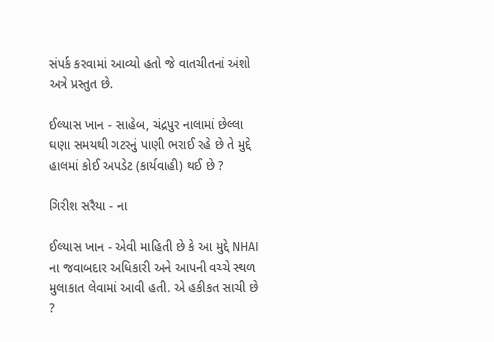સંપર્ક કરવામાં આવ્યો હતો જે વાતચીતનાં અંશો અત્રે પ્રસ્તુત છે.

ઈલ્યાસ ખાન - સાહેબ, ચંદ્રપુર નાલામાં છેલ્લા ઘણા સમયથી ગટરનું પાણી ભરાઈ રહે છે તે મુદ્દે હાલમાં કોઈ અપડેટ (કાર્યવાહી) થઈ છે ?

ગિરીશ સરૈયા - ના

ઈલ્યાસ ખાન - એવી માહિતી છે કે આ મુદ્દે NHAI ના જવાબદાર અધિકારી અને આપની વચ્ચે સ્થળ મુલાકાત લેવામાં આવી હતી. એ હકીકત સાચી છે ?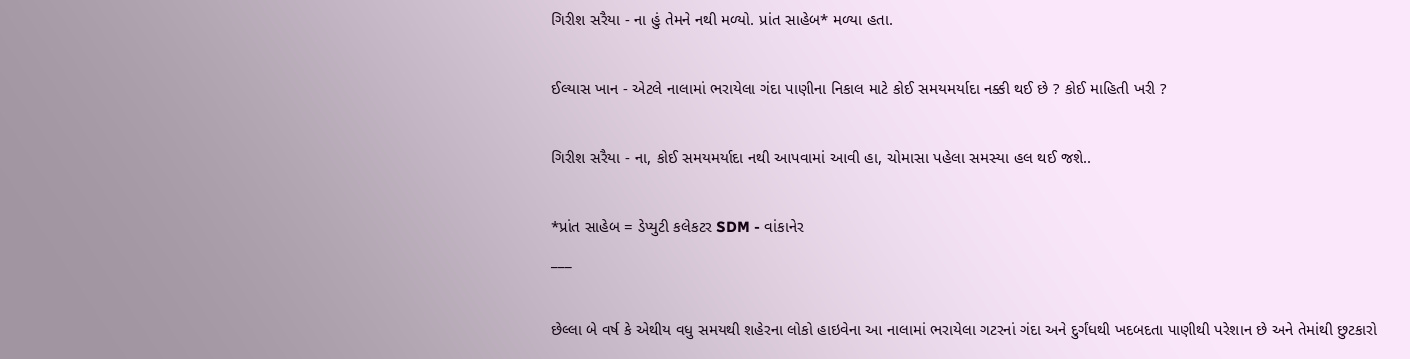ગિરીશ સરૈયા - ના હું તેમને નથી મળ્યો. પ્રાંત સાહેબ* મળ્યા હતા.

ઈલ્યાસ ખાન - એટલે નાલામાં ભરાયેલા ગંદા પાણીના નિકાલ માટે કોઈ સમયમર્યાદા નક્કી થઈ છે ? કોઈ માહિતી ખરી ?

ગિરીશ સરૈયા - ના, કોઈ સમયમર્યાદા નથી આપવામાં આવી હા, ચોમાસા પહેલા સમસ્યા હલ થઈ જશે..

*પ્રાંત સાહેબ = ડેપ્યુટી કલેકટર SDM - વાંકાનેર
___

છેલ્લા બે વર્ષ કે એથીય વધુ સમયથી શહેરના લોકો હાઇવેના આ નાલામાં ભરાયેલા ગટરનાં ગંદા અને દુર્ગંધથી ખદબદતા પાણીથી પરેશાન છે અને તેમાંથી છુટકારો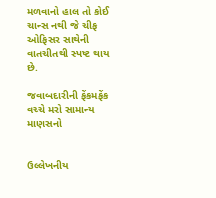મળવાનો હાલ તો કોઈ ચાન્સ નથી જે ચીફ ઓફિસર સાથેની વાતચીતથી સ્પષ્ટ થાય છે.

જવાબદારીની ફેંકમફેંક વચ્ચે મરો સામાન્ય માણસનો


ઉલ્લેખનીય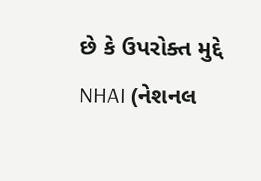છે કે ઉપરોક્ત મુદ્દે NHAI (નેશનલ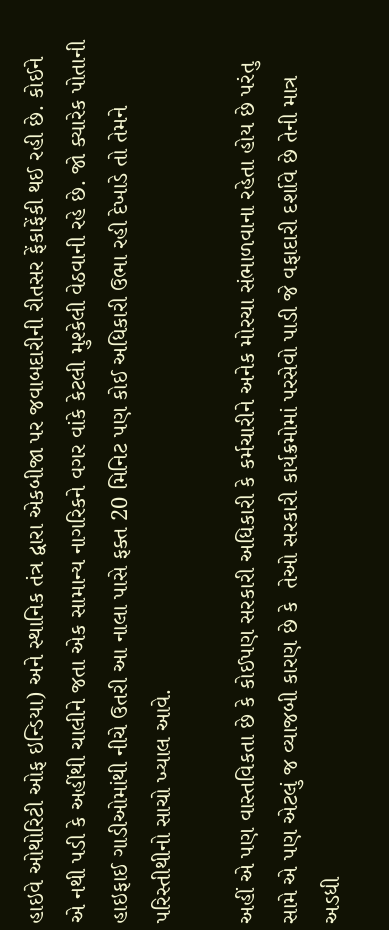હાઇવે ઓથોરિટી ઓફ ઇન્ડિયા) અને સ્થાનિક તંત્ર દ્વારા એકબીજા પર જવાબદારીની રીતસર ફેંકાફેંકી થઈ રહી છે. કોઈને એ નથી પડી કે અહીંથી ચાલીને જતા એક સામાન્ય નાગરિકને વગર વાંકે કેટલી મુશ્કેલી વેઠવાની રહે છે. જો ક્યારેક પોતાની હાઇફાઈ ગાડીઓમાંથી નીચે ઉતરી આ નાલા પાસે ફક્ત 20 મિનિટ પણ કોઈ અધિકારી ઉભા રહી દેખાડે તો તેમને પરિસ્તીથીનો સાચો ખ્યાલ આવે.

અહીં એ પણ વાસ્તવિકતા છે કે કોઈપણ સરકારી અધિકારી કે કર્મચારીને અનેક મોરચા સંભાળવાના રહેતા હોય છે પરંતુ સામે એ પણ એટલું જ વ્યાજબી કારણ છે કે  તેઓ સરકારી કાર્યક્રમોમાં પરસેવો પાડી જે વફાદારી દર્શાવે છે તેની માત્ર અડધી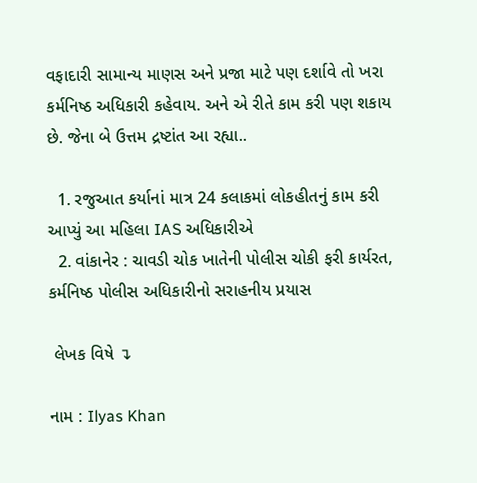વફાદારી સામાન્ય માણસ અને પ્રજા માટે પણ દર્શાવે તો ખરા કર્મનિષ્ઠ અધિકારી કહેવાય. અને એ રીતે કામ કરી પણ શકાય છે. જેના બે ઉત્તમ દ્રષ્ટાંત આ રહ્યા..

  1. રજુઆત કર્યાનાં માત્ર 24 કલાકમાં લોકહીતનું કામ કરી આપ્યું આ મહિલા IAS અધિકારીએ
  2. વાંકાનેર : ચાવડી ચોક ખાતેની પોલીસ ચોકી ફરી કાર્યરત, કર્મનિષ્ઠ પોલીસ અધિકારીનો સરાહનીય પ્રયાસ

 લેખક વિષે ↴

નામ : Ilyas Khan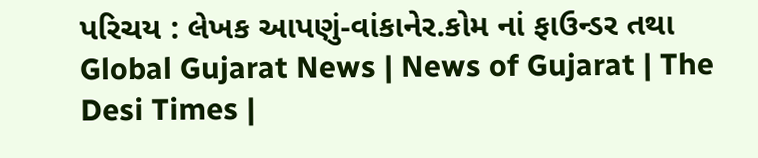પરિચય : લેખક આપણું-વાંકાનેર.કોમ નાં ફાઉન્ડર તથા Global Gujarat News | News of Gujarat | The Desi Times |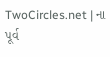TwoCircles.net | ના પૂર્વ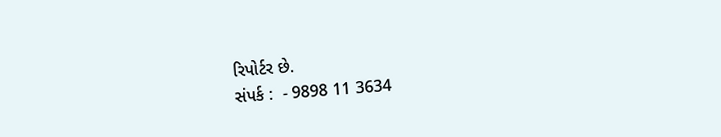રિપોર્ટર છે.
સંપર્ક :  - 9898 11 3634